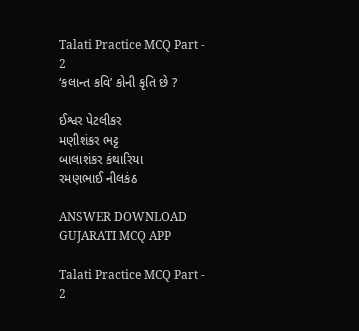Talati Practice MCQ Part - 2
‘કલાન્ત કવિ’ કોની કૃતિ છે ?

ઈશ્વર પેટલીકર
મણીશંકર ભટ્ટ
બાલાશંકર કંથારિયા
રમણભાઈ નીલકંઠ

ANSWER DOWNLOAD GUJARATI MCQ APP

Talati Practice MCQ Part - 2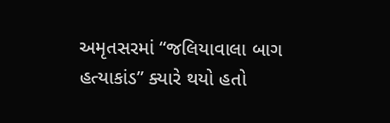અમૃતસરમાં “જલિયાવાલા બાગ હત્યાકાંડ” ક્યારે થયો હતો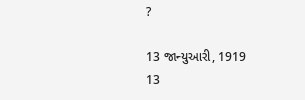?

13 જાન્યુઆરી, 1919
13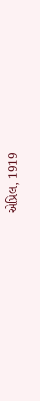એપ્રિલ, 1919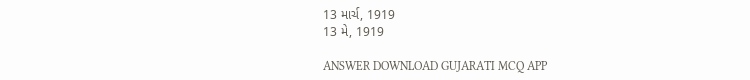13 માર્ચ, 1919
13 મે, 1919

ANSWER DOWNLOAD GUJARATI MCQ APP